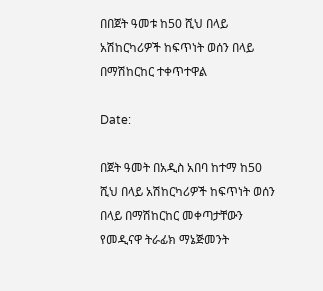በበጀት ዓመቱ ከ50 ሺህ በላይ አሽከርካሪዎች ከፍጥነት ወሰን በላይ በማሽከርከር ተቀጥተዋል

Date:

በጀት ዓመት በአዲስ አበባ ከተማ ከ50 ሺህ በላይ አሽከርካሪዎች ከፍጥነት ወሰን በላይ በማሽከርከር መቀጣታቸውን የመዲናዋ ትራፊክ ማኔጅመንት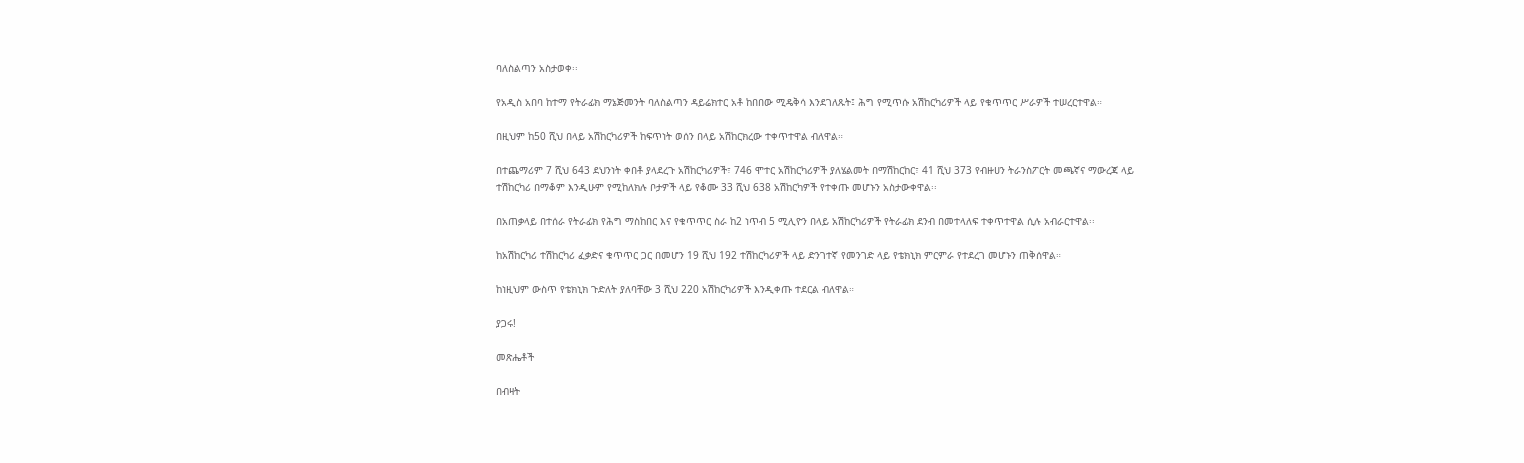ባለስልጣን አስታወቀ፡፡

የአዲስ አበባ ከተማ የትራፊክ ማኔጅመንት ባለስልጣን ዳይሬክተር አቶ ከበበው ሚዴቅሳ እንደገለጹት፤ ሕግ የሚጥሱ አሽከርካሪዎች ላይ የቁጥጥር ሥራዎች ተሠረርተዋል።

በዚህም ከ50 ሺህ በላይ አሽከርካሪዎች ከፍጥነት ወሰን በላይ አሽከርክረው ተቀጥተዋል ብለዋል።

በተጨማሪም 7 ሺህ 643 ደህንነት ቀበቶ ያላደረጉ አሽከርካሪዎች፣ 746 ሞተር አሽከርካሪዎች ያለሄልመት በማሽከርከር፣ 41 ሺህ 373 የብዙሀን ትራንስፖርት መጫኛና ማውረጃ ላይ ተሽከርካሪ በማቆም እንዲሁም የሚከለክሉ ቦታዎች ላይ የቆሙ 33 ሺህ 638 አሽከርካዎች የተቀጡ መሆኑን አስታውቀዋል፡፡

በአጠቃላይ በተሰራ የትራፊክ የሕግ ማስከበር እና የቁጥጥር ስራ ከ2 ነጥብ 5 ሚሊዮን በላይ አሽከርካሪዎች የትራፊክ ደንብ በመተላለፍ ተቀጥተዋል ሲሉ አብራርተዋል፡፡

ከአሽከርካሪ ተሽከርካሪ ፈቃድና ቁጥጥር ጋር በመሆን 19 ሺህ 192 ተሽከርካሪዎች ላይ ድንገተኛ የመንገድ ላይ የቴክኒክ ምርምራ የተደረገ መሆኑን ጠቅሰዋል።

ከነዚህም ውስጥ የቴክኒክ ጉድለት ያለባቸው 3 ሺህ 220 አሽከርካሪዎች እንዲቀጡ ተደርል ብለዋል።

ያጋሩ!

መጽሔቶች

በብዛት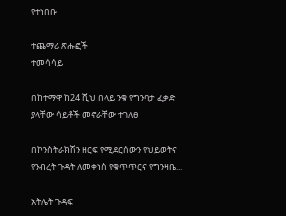የተነበቡ

ተጨማሪ ጽሑፎች
ተመሳሳይ

በከተማዋ ከ24 ሺህ በላይ ንቁ የግንባታ ፈቃድ ያላቸው ሳይቶች መኖራቸው ተገለፀ

በኮንስትራክሽን ዘርፍ የሚደርሰውን የህይወትና የንብረት ጉዳት ለመቀነስ የቁጥጥርና የግንዛቤ...

አትሌት ጉዳፍ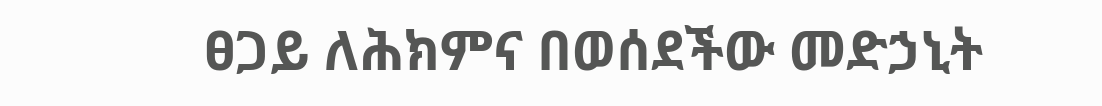ፀጋይ ለሕክምና በወሰደችው መድኃኒት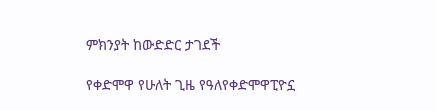ምክንያት ከውድድር ታገደች

የቀድሞዋ የሁለት ጊዜ የዓለየቀድሞዋፒዮኗ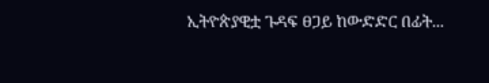ኢትዮጵያዊቷ ጉዳፍ ፀጋይ ከውድድር በፊት...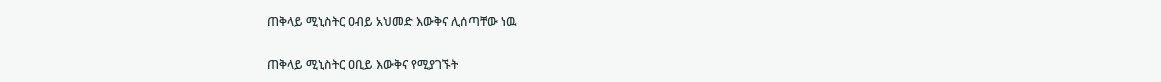ጠቅላይ ሚኒስትር ዐብይ አህመድ እውቅና ሊሰጣቸው ነዉ

ጠቅላይ ሚኒስትር ዐቢይ እውቅና የሚያገኙት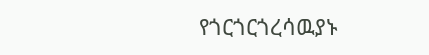የጎርጎርጎረሳዉያኑ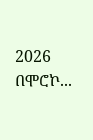2026 በሞሮኮ...